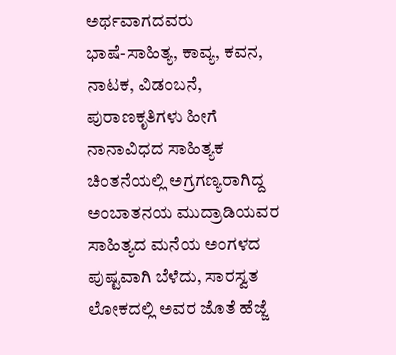ಅರ್ಥವಾಗದವರು
ಭಾಷೆ-ಸಾಹಿತ್ಯ, ಕಾವ್ಯ, ಕವನ, ನಾಟಕ, ವಿಡಂಬನೆ, ಪುರಾಣಕೃತಿಗಳು ಹೀಗೆ ನಾನಾವಿಧದ ಸಾಹಿತ್ಯಕ ಚಿಂತನೆಯಲ್ಲಿ ಅಗ್ರಗಣ್ಯರಾಗಿದ್ದ ಅಂಬಾತನಯ ಮುದ್ರಾಡಿಯವರ ಸಾಹಿತ್ಯದ ಮನೆಯ ಅಂಗಳದ ಪುಷ್ಟವಾಗಿ ಬೆಳೆದು, ಸಾರಸ್ವತ ಲೋಕದಲ್ಲಿ ಅವರ ಜೊತೆ ಹೆಜ್ಜೆ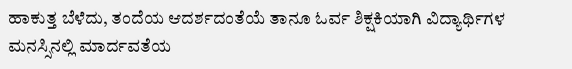ಹಾಕುತ್ತ ಬೆಳೆದು, ತಂದೆಯ ಆದರ್ಶದಂತೆಯೆ ತಾನೂ ಓರ್ವ ಶಿಕ್ಷಕಿಯಾಗಿ ವಿದ್ಯಾರ್ಥಿಗಳ ಮನಸ್ಸಿನಲ್ಲಿ ಮಾರ್ದವತೆಯ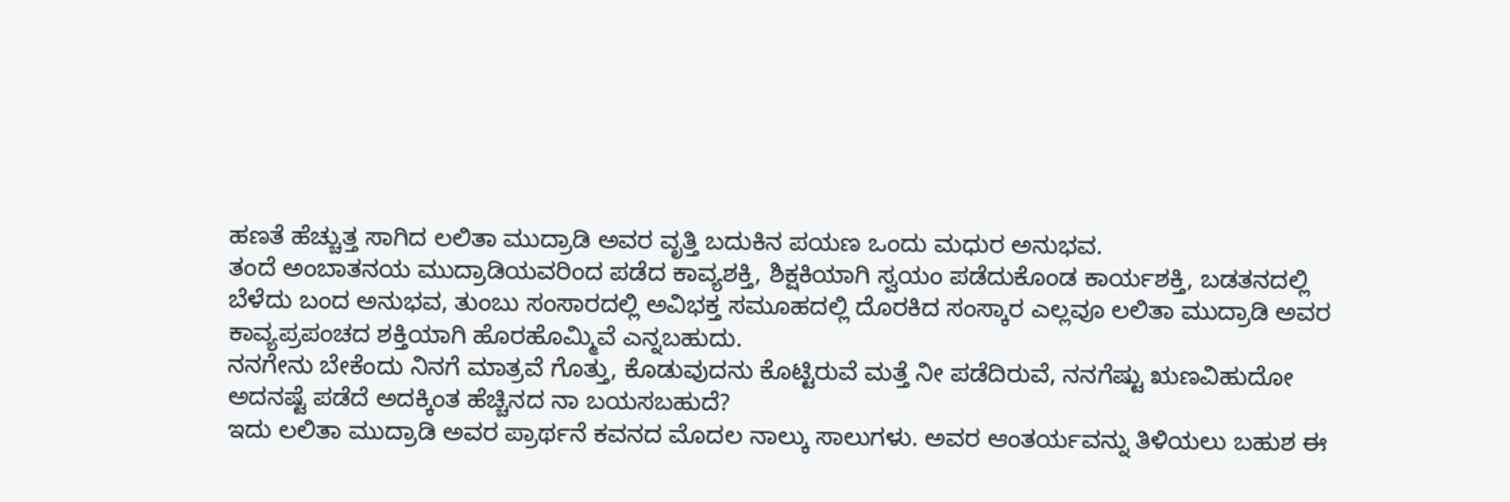ಹಣತೆ ಹೆಚ್ಚುತ್ತ ಸಾಗಿದ ಲಲಿತಾ ಮುದ್ರಾಡಿ ಅವರ ವೃತ್ತಿ ಬದುಕಿನ ಪಯಣ ಒಂದು ಮಧುರ ಅನುಭವ.
ತಂದೆ ಅಂಬಾತನಯ ಮುದ್ರಾಡಿಯವರಿಂದ ಪಡೆದ ಕಾವ್ಯಶಕ್ತಿ, ಶಿಕ್ಷಕಿಯಾಗಿ ಸ್ವಯಂ ಪಡೆದುಕೊಂಡ ಕಾರ್ಯಶಕ್ತಿ, ಬಡತನದಲ್ಲಿ ಬೆಳೆದು ಬಂದ ಅನುಭವ, ತುಂಬು ಸಂಸಾರದಲ್ಲಿ ಅವಿಭಕ್ತ ಸಮೂಹದಲ್ಲಿ ದೊರಕಿದ ಸಂಸ್ಕಾರ ಎಲ್ಲವೂ ಲಲಿತಾ ಮುದ್ರಾಡಿ ಅವರ ಕಾವ್ಯಪ್ರಪಂಚದ ಶಕ್ತಿಯಾಗಿ ಹೊರಹೊಮ್ಮಿವೆ ಎನ್ನಬಹುದು.
ನನಗೇನು ಬೇಕೆಂದು ನಿನಗೆ ಮಾತ್ರವೆ ಗೊತ್ತು, ಕೊಡುವುದನು ಕೊಟ್ಟಿರುವೆ ಮತ್ತೆ ನೀ ಪಡೆದಿರುವೆ, ನನಗೆಷ್ಟು ಋಣವಿಹುದೋ ಅದನಷ್ಟೆ ಪಡೆದೆ ಅದಕ್ಕಿಂತ ಹೆಚ್ಚಿನದ ನಾ ಬಯಸಬಹುದೆ?
ಇದು ಲಲಿತಾ ಮುದ್ರಾಡಿ ಅವರ ಪ್ರಾರ್ಥನೆ ಕವನದ ಮೊದಲ ನಾಲ್ಕು ಸಾಲುಗಳು. ಅವರ ಆಂತರ್ಯವನ್ನು ತಿಳಿಯಲು ಬಹುಶ ಈ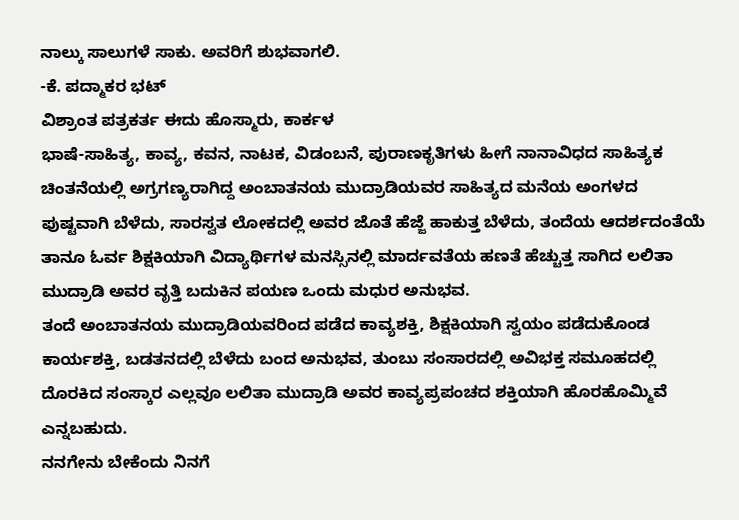ನಾಲ್ಕು ಸಾಲುಗಳೆ ಸಾಕು. ಅವರಿಗೆ ಶುಭವಾಗಲಿ.
-ಕೆ. ಪದ್ಮಾಕರ ಭಟ್
ವಿಶ್ರಾಂತ ಪತ್ರಕರ್ತ ಈದು ಹೊಸ್ಮಾರು, ಕಾರ್ಕಳ
ಭಾಷೆ-ಸಾಹಿತ್ಯ, ಕಾವ್ಯ, ಕವನ, ನಾಟಕ, ವಿಡಂಬನೆ, ಪುರಾಣಕೃತಿಗಳು ಹೀಗೆ ನಾನಾವಿಧದ ಸಾಹಿತ್ಯಕ ಚಿಂತನೆಯಲ್ಲಿ ಅಗ್ರಗಣ್ಯರಾಗಿದ್ದ ಅಂಬಾತನಯ ಮುದ್ರಾಡಿಯವರ ಸಾಹಿತ್ಯದ ಮನೆಯ ಅಂಗಳದ ಪುಷ್ಟವಾಗಿ ಬೆಳೆದು, ಸಾರಸ್ವತ ಲೋಕದಲ್ಲಿ ಅವರ ಜೊತೆ ಹೆಜ್ಜೆ ಹಾಕುತ್ತ ಬೆಳೆದು, ತಂದೆಯ ಆದರ್ಶದಂತೆಯೆ ತಾನೂ ಓರ್ವ ಶಿಕ್ಷಕಿಯಾಗಿ ವಿದ್ಯಾರ್ಥಿಗಳ ಮನಸ್ಸಿನಲ್ಲಿ ಮಾರ್ದವತೆಯ ಹಣತೆ ಹೆಚ್ಚುತ್ತ ಸಾಗಿದ ಲಲಿತಾ ಮುದ್ರಾಡಿ ಅವರ ವೃತ್ತಿ ಬದುಕಿನ ಪಯಣ ಒಂದು ಮಧುರ ಅನುಭವ.
ತಂದೆ ಅಂಬಾತನಯ ಮುದ್ರಾಡಿಯವರಿಂದ ಪಡೆದ ಕಾವ್ಯಶಕ್ತಿ, ಶಿಕ್ಷಕಿಯಾಗಿ ಸ್ವಯಂ ಪಡೆದುಕೊಂಡ ಕಾರ್ಯಶಕ್ತಿ, ಬಡತನದಲ್ಲಿ ಬೆಳೆದು ಬಂದ ಅನುಭವ, ತುಂಬು ಸಂಸಾರದಲ್ಲಿ ಅವಿಭಕ್ತ ಸಮೂಹದಲ್ಲಿ ದೊರಕಿದ ಸಂಸ್ಕಾರ ಎಲ್ಲವೂ ಲಲಿತಾ ಮುದ್ರಾಡಿ ಅವರ ಕಾವ್ಯಪ್ರಪಂಚದ ಶಕ್ತಿಯಾಗಿ ಹೊರಹೊಮ್ಮಿವೆ ಎನ್ನಬಹುದು.
ನನಗೇನು ಬೇಕೆಂದು ನಿನಗೆ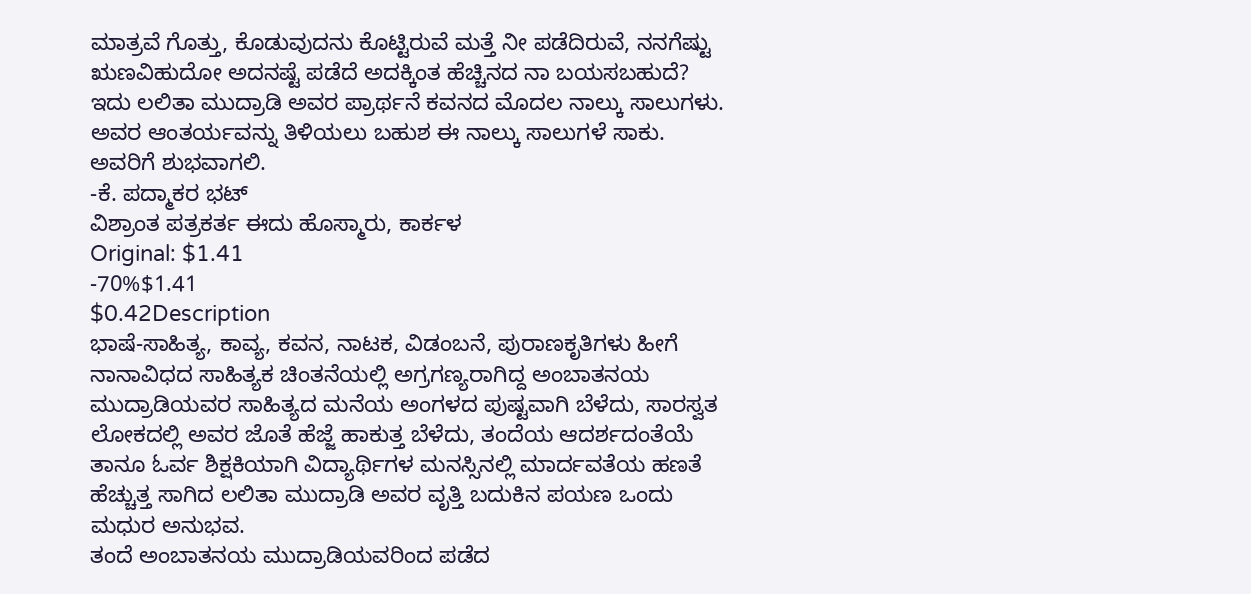ಮಾತ್ರವೆ ಗೊತ್ತು, ಕೊಡುವುದನು ಕೊಟ್ಟಿರುವೆ ಮತ್ತೆ ನೀ ಪಡೆದಿರುವೆ, ನನಗೆಷ್ಟು ಋಣವಿಹುದೋ ಅದನಷ್ಟೆ ಪಡೆದೆ ಅದಕ್ಕಿಂತ ಹೆಚ್ಚಿನದ ನಾ ಬಯಸಬಹುದೆ?
ಇದು ಲಲಿತಾ ಮುದ್ರಾಡಿ ಅವರ ಪ್ರಾರ್ಥನೆ ಕವನದ ಮೊದಲ ನಾಲ್ಕು ಸಾಲುಗಳು. ಅವರ ಆಂತರ್ಯವನ್ನು ತಿಳಿಯಲು ಬಹುಶ ಈ ನಾಲ್ಕು ಸಾಲುಗಳೆ ಸಾಕು. ಅವರಿಗೆ ಶುಭವಾಗಲಿ.
-ಕೆ. ಪದ್ಮಾಕರ ಭಟ್
ವಿಶ್ರಾಂತ ಪತ್ರಕರ್ತ ಈದು ಹೊಸ್ಮಾರು, ಕಾರ್ಕಳ
Original: $1.41
-70%$1.41
$0.42Description
ಭಾಷೆ-ಸಾಹಿತ್ಯ, ಕಾವ್ಯ, ಕವನ, ನಾಟಕ, ವಿಡಂಬನೆ, ಪುರಾಣಕೃತಿಗಳು ಹೀಗೆ ನಾನಾವಿಧದ ಸಾಹಿತ್ಯಕ ಚಿಂತನೆಯಲ್ಲಿ ಅಗ್ರಗಣ್ಯರಾಗಿದ್ದ ಅಂಬಾತನಯ ಮುದ್ರಾಡಿಯವರ ಸಾಹಿತ್ಯದ ಮನೆಯ ಅಂಗಳದ ಪುಷ್ಟವಾಗಿ ಬೆಳೆದು, ಸಾರಸ್ವತ ಲೋಕದಲ್ಲಿ ಅವರ ಜೊತೆ ಹೆಜ್ಜೆ ಹಾಕುತ್ತ ಬೆಳೆದು, ತಂದೆಯ ಆದರ್ಶದಂತೆಯೆ ತಾನೂ ಓರ್ವ ಶಿಕ್ಷಕಿಯಾಗಿ ವಿದ್ಯಾರ್ಥಿಗಳ ಮನಸ್ಸಿನಲ್ಲಿ ಮಾರ್ದವತೆಯ ಹಣತೆ ಹೆಚ್ಚುತ್ತ ಸಾಗಿದ ಲಲಿತಾ ಮುದ್ರಾಡಿ ಅವರ ವೃತ್ತಿ ಬದುಕಿನ ಪಯಣ ಒಂದು ಮಧುರ ಅನುಭವ.
ತಂದೆ ಅಂಬಾತನಯ ಮುದ್ರಾಡಿಯವರಿಂದ ಪಡೆದ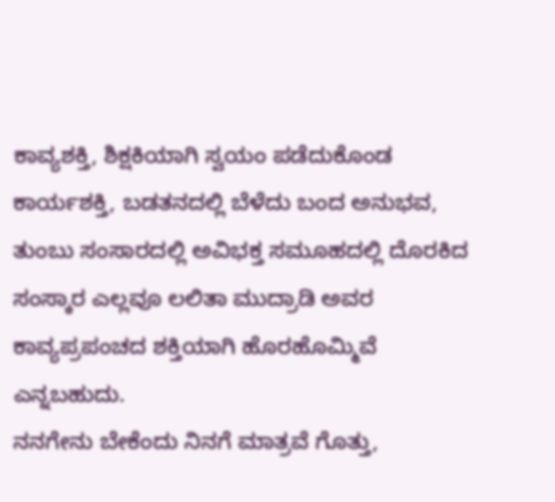ಕಾವ್ಯಶಕ್ತಿ, ಶಿಕ್ಷಕಿಯಾಗಿ ಸ್ವಯಂ ಪಡೆದುಕೊಂಡ ಕಾರ್ಯಶಕ್ತಿ, ಬಡತನದಲ್ಲಿ ಬೆಳೆದು ಬಂದ ಅನುಭವ, ತುಂಬು ಸಂಸಾರದಲ್ಲಿ ಅವಿಭಕ್ತ ಸಮೂಹದಲ್ಲಿ ದೊರಕಿದ ಸಂಸ್ಕಾರ ಎಲ್ಲವೂ ಲಲಿತಾ ಮುದ್ರಾಡಿ ಅವರ ಕಾವ್ಯಪ್ರಪಂಚದ ಶಕ್ತಿಯಾಗಿ ಹೊರಹೊಮ್ಮಿವೆ ಎನ್ನಬಹುದು.
ನನಗೇನು ಬೇಕೆಂದು ನಿನಗೆ ಮಾತ್ರವೆ ಗೊತ್ತು,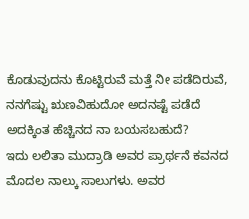ಕೊಡುವುದನು ಕೊಟ್ಟಿರುವೆ ಮತ್ತೆ ನೀ ಪಡೆದಿರುವೆ, ನನಗೆಷ್ಟು ಋಣವಿಹುದೋ ಅದನಷ್ಟೆ ಪಡೆದೆ ಅದಕ್ಕಿಂತ ಹೆಚ್ಚಿನದ ನಾ ಬಯಸಬಹುದೆ?
ಇದು ಲಲಿತಾ ಮುದ್ರಾಡಿ ಅವರ ಪ್ರಾರ್ಥನೆ ಕವನದ ಮೊದಲ ನಾಲ್ಕು ಸಾಲುಗಳು. ಅವರ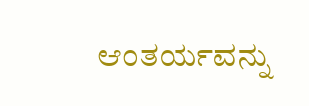ಆಂತರ್ಯವನ್ನು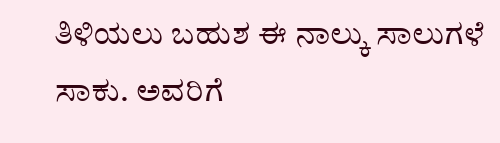ತಿಳಿಯಲು ಬಹುಶ ಈ ನಾಲ್ಕು ಸಾಲುಗಳೆ ಸಾಕು. ಅವರಿಗೆ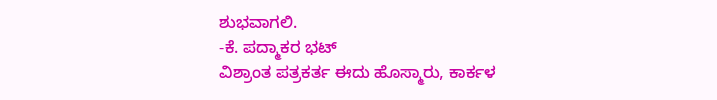ಶುಭವಾಗಲಿ.
-ಕೆ. ಪದ್ಮಾಕರ ಭಟ್
ವಿಶ್ರಾಂತ ಪತ್ರಕರ್ತ ಈದು ಹೊಸ್ಮಾರು, ಕಾರ್ಕಳ